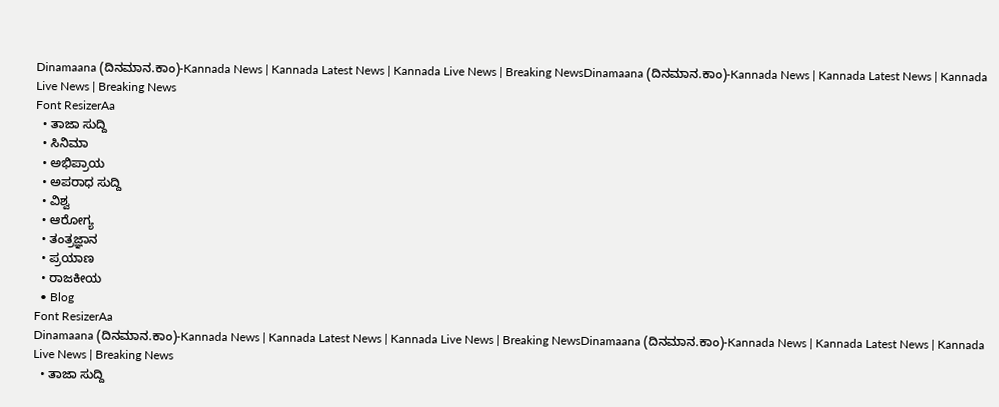Dinamaana (ದಿನಮಾನ.ಕಾಂ)-Kannada News | Kannada Latest News | Kannada Live News | Breaking NewsDinamaana (ದಿನಮಾನ.ಕಾಂ)-Kannada News | Kannada Latest News | Kannada Live News | Breaking News
Font ResizerAa
  • ತಾಜಾ ಸುದ್ದಿ
  • ಸಿನಿಮಾ
  • ಅಭಿಪ್ರಾಯ
  • ಅಪರಾಧ ಸುದ್ದಿ
  • ವಿಶ್ವ
  • ಆರೋಗ್ಯ
  • ತಂತ್ರಜ್ಞಾನ
  • ಪ್ರಯಾಣ
  • ರಾಜಕೀಯ
  • Blog
Font ResizerAa
Dinamaana (ದಿನಮಾನ.ಕಾಂ)-Kannada News | Kannada Latest News | Kannada Live News | Breaking NewsDinamaana (ದಿನಮಾನ.ಕಾಂ)-Kannada News | Kannada Latest News | Kannada Live News | Breaking News
  • ತಾಜಾ ಸುದ್ದಿ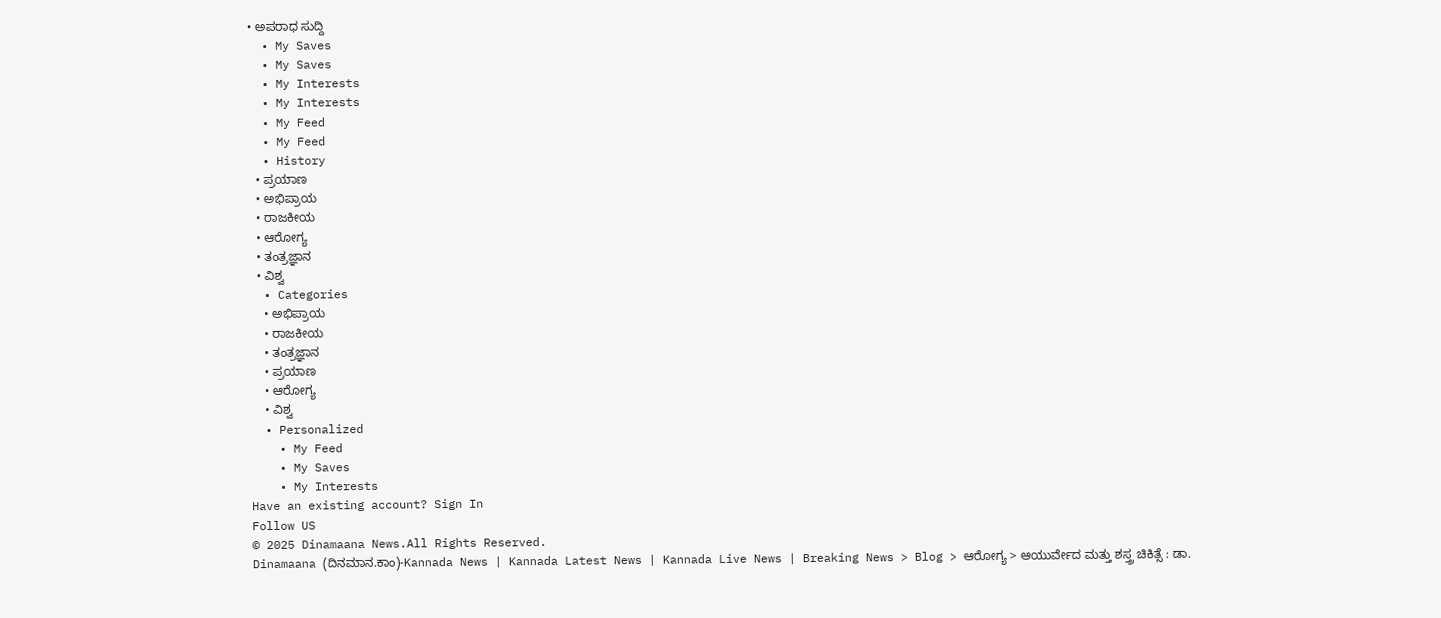• ಅಪರಾಧ ಸುದ್ದಿ
  • My Saves
  • My Saves
  • My Interests
  • My Interests
  • My Feed
  • My Feed
  • History
  • ಪ್ರಯಾಣ
  • ಅಭಿಪ್ರಾಯ
  • ರಾಜಕೀಯ
  • ಆರೋಗ್ಯ
  • ತಂತ್ರಜ್ಞಾನ
  • ವಿಶ್ವ
  • Categories
    • ಅಭಿಪ್ರಾಯ
    • ರಾಜಕೀಯ
    • ತಂತ್ರಜ್ಞಾನ
    • ಪ್ರಯಾಣ
    • ಆರೋಗ್ಯ
    • ವಿಶ್ವ
  • Personalized
    • My Feed
    • My Saves
    • My Interests
Have an existing account? Sign In
Follow US
© 2025 Dinamaana News.All Rights Reserved.
Dinamaana (ದಿನಮಾನ.ಕಾಂ)-Kannada News | Kannada Latest News | Kannada Live News | Breaking News > Blog > ಆರೋಗ್ಯ > ಆಯುರ್ವೇದ ಮತ್ತು ಶಸ್ತ್ರ ಚಿಕಿತ್ಸೆ : ಡಾ.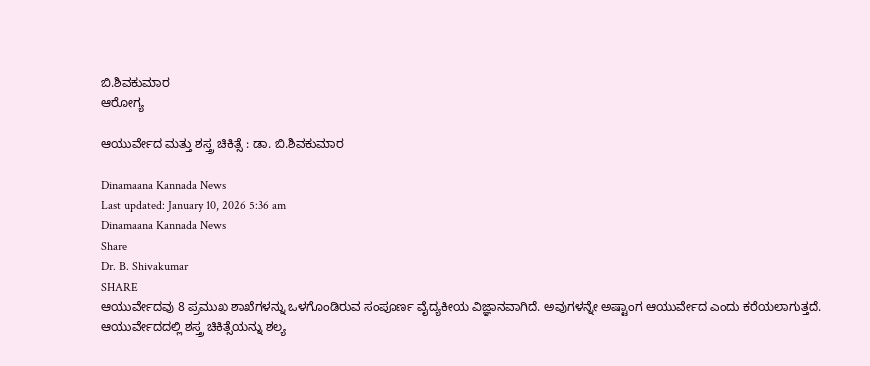ಬಿ.ಶಿವಕುಮಾರ
ಆರೋಗ್ಯ

ಆಯುರ್ವೇದ ಮತ್ತು ಶಸ್ತ್ರ ಚಿಕಿತ್ಸೆ : ಡಾ. ಬಿ.ಶಿವಕುಮಾರ

Dinamaana Kannada News
Last updated: January 10, 2026 5:36 am
Dinamaana Kannada News
Share
Dr. B. Shivakumar
SHARE
ಆಯುರ್ವೇದವು 8 ಪ್ರಮುಖ ಶಾಖೆಗಳನ್ನು ಒಳಗೊಂಡಿರುವ ಸಂಪೂರ್ಣ ವೈದ್ಯಕೀಯ ವಿಜ್ಞಾನವಾಗಿದೆ. ಅವುಗಳನ್ನೇ ಅಷ್ಟಾಂಗ ಆಯುರ್ವೇದ ಎಂದು ಕರೆಯಲಾಗುತ್ತದೆ.
ಆಯುರ್ವೇದದಲ್ಲಿ ಶಸ್ತ್ರ ಚಿಕಿತ್ಸೆಯನ್ನು ಶಲ್ಯ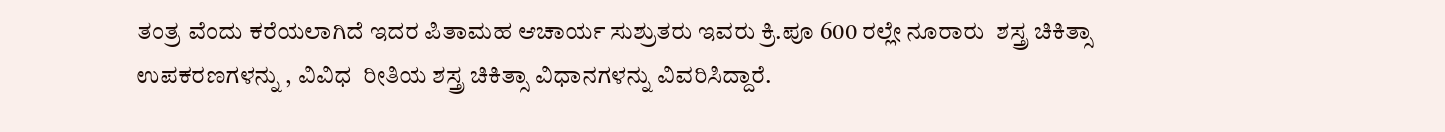ತಂತ್ರ ವೆಂದು ಕರೆಯಲಾಗಿದೆ ಇದರ ಪಿತಾಮಹ ಆಚಾರ್ಯ ಸುಶ್ರುತರು ಇವರು ಕ್ರಿ.ಪೂ 600 ರಲ್ಲೇ ನೂರಾರು  ಶಸ್ತ್ರ ಚಿಕಿತ್ಸಾ ಉಪಕರಣಗಳನ್ನು , ವಿವಿಧ  ರೀತಿಯ ಶಸ್ತ್ರ ಚಿಕಿತ್ಸಾ ವಿಧಾನಗಳನ್ನು ವಿವರಿಸಿದ್ದಾರೆ.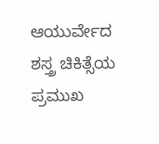ಆಯುರ್ವೇದ ಶಸ್ತ್ರ ಚಿಕಿತ್ಸೆಯ ಪ್ರಮುಖ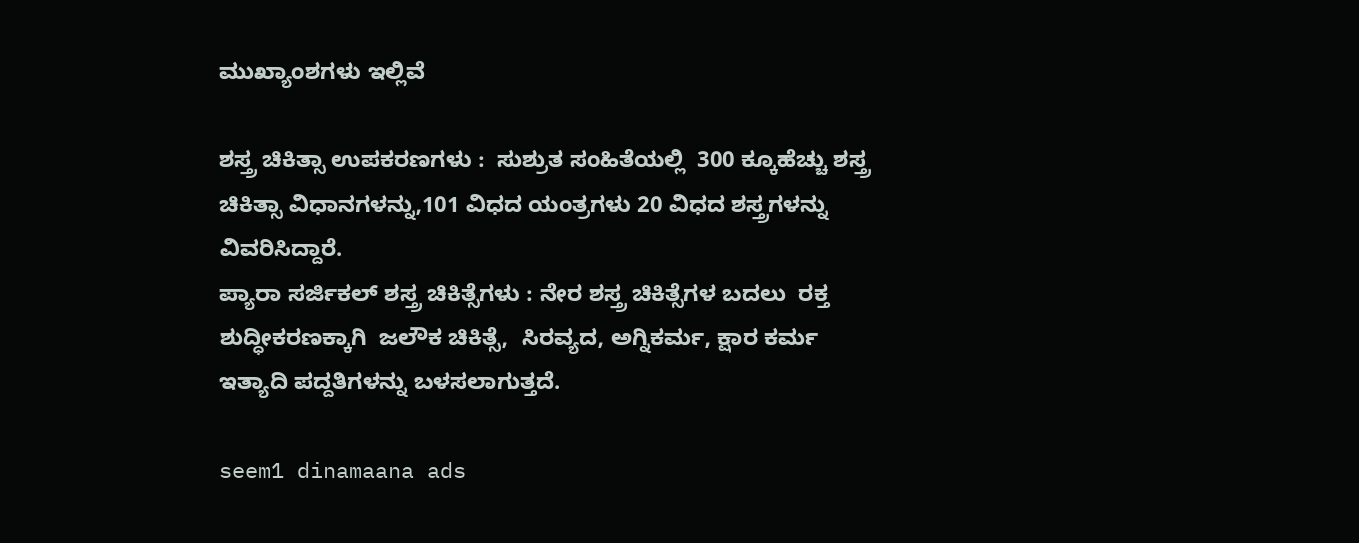ಮುಖ್ಯಾಂಶಗಳು ಇಲ್ಲಿವೆ

ಶಸ್ತ್ರ ಚಿಕಿತ್ಸಾ ಉಪಕರಣಗಳು :  ಸುಶ್ರುತ ಸಂಹಿತೆಯಲ್ಲಿ  300 ಕ್ಕೂಹೆಚ್ಚು ಶಸ್ತ್ರ ಚಿಕಿತ್ಸಾ ವಿಧಾನಗಳನ್ನು,101 ವಿಧದ ಯಂತ್ರಗಳು 20 ವಿಧದ ಶಸ್ತ್ರಗಳನ್ನು ವಿವರಿಸಿದ್ದಾರೆ.
ಪ್ಯಾರಾ ಸರ್ಜಿಕಲ್ ಶಸ್ತ್ರ ಚಿಕಿತ್ಸೆಗಳು : ನೇರ ಶಸ್ತ್ರ ಚಿಕಿತ್ಸೆಗಳ ಬದಲು  ರಕ್ತ ಶುದ್ಧೀಕರಣಕ್ಕಾಗಿ  ಜಲೌಕ ಚಿಕಿತ್ಸೆ,  ಸಿರವ್ಯದ, ಅಗ್ನಿಕರ್ಮ, ಕ್ಷಾರ ಕರ್ಮ ಇತ್ಯಾದಿ ಪದ್ದತಿಗಳನ್ನು ಬಳಸಲಾಗುತ್ತದೆ.

seem1 dinamaana ads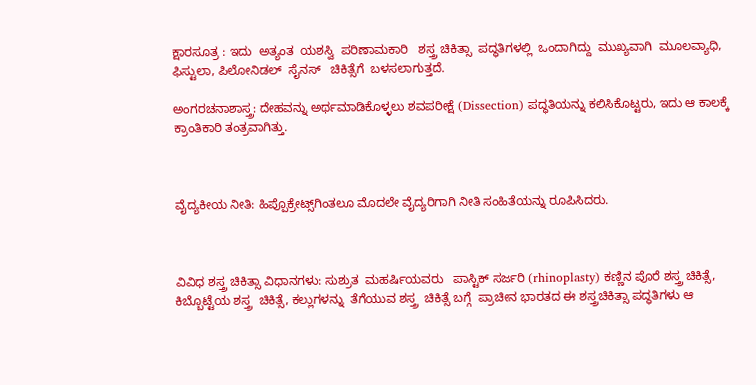ಕ್ಷಾರಸೂತ್ರ : ಇದು  ಅತ್ಯಂತ  ಯಶಸ್ವಿ  ಪರಿಣಾಮಕಾರಿ   ಶಸ್ತ್ರ ಚಿಕಿತ್ಸಾ  ಪದ್ಧತಿಗಳಲ್ಲಿ  ಒಂದಾಗಿದ್ದು  ಮುಖ್ಯವಾಗಿ  ಮೂಲವ್ಯಾಧಿ, ಫಿಸ್ಟುಲಾ, ಪಿಲೋನಿಡಲ್  ಸೈನಸ್   ಚಿಕಿತ್ಸೆಗೆ  ಬಳಸಲಾಗುತ್ತದೆ.

ಅಂಗರಚನಾಶಾಸ್ತ್ರ: ದೇಹವನ್ನು ಅರ್ಥಮಾಡಿಕೊಳ್ಳಲು ಶವಪರೀಕ್ಷೆ (Dissection) ಪದ್ಧತಿಯನ್ನು ಕಲಿಸಿಕೊಟ್ಟರು, ಇದು ಆ ಕಾಲಕ್ಕೆ ಕ್ರಾಂತಿಕಾರಿ ತಂತ್ರವಾಗಿತ್ತು.



ವೈದ್ಯಕೀಯ ನೀತಿ: ಹಿಪ್ಪೊಕ್ರೇಟ್ಸ್‌ಗಿಂತಲೂ ಮೊದಲೇ ವೈದ್ಯರಿಗಾಗಿ ನೀತಿ ಸಂಹಿತೆಯನ್ನು ರೂಪಿಸಿದರು.



ವಿವಿಧ ಶಸ್ತ್ರ ಚಿಕಿತ್ಸಾ ವಿಧಾನಗಳು: ಸುಶ್ರುತ  ಮಹರ್ಷಿಯವರು   ಪಾಸ್ಟಿಕ್ ಸರ್ಜರಿ (rhinoplasty) ಕಣ್ಣಿನ ಪೊರೆ ಶಸ್ತ್ರ ಚಿಕಿತ್ಸೆ,  ಕಿಬ್ಬೊಟ್ಟೆಯ ಶಸ್ತ್ರ  ಚಿಕಿತ್ಸೆ, ಕಲ್ಲುಗಳನ್ನು  ತೆಗೆಯುವ ಶಸ್ತ್ರ  ಚಿಕಿತ್ಸೆ ಬಗ್ಗೆ  ಪ್ರಾಚೀನ ಭಾರತದ ಈ ಶಸ್ತ್ರಚಿಕಿತ್ಸಾ ಪದ್ಧತಿಗಳು ಆ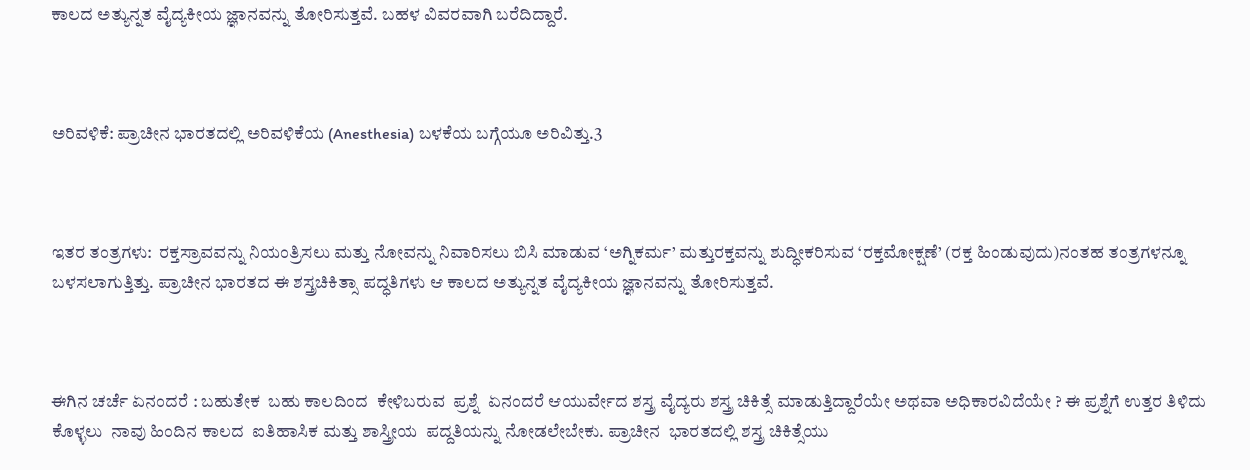ಕಾಲದ ಅತ್ಯುನ್ನತ ವೈದ್ಯಕೀಯ ಜ್ಞಾನವನ್ನು ತೋರಿಸುತ್ತವೆ. ಬಹಳ ವಿವರವಾಗಿ ಬರೆದಿದ್ದಾರೆ.



ಅರಿವಳಿಕೆ: ಪ್ರಾಚೀನ ಭಾರತದಲ್ಲಿ ಅರಿವಳಿಕೆಯ (Anesthesia) ಬಳಕೆಯ ಬಗ್ಗೆಯೂ ಅರಿವಿತ್ತು.3



ಇತರ ತಂತ್ರಗಳು:  ರಕ್ತಸ್ರಾವವನ್ನು ನಿಯಂತ್ರಿಸಲು ಮತ್ತು ನೋವನ್ನು ನಿವಾರಿಸಲು ಬಿಸಿ ಮಾಡುವ ‘ಅಗ್ನಿಕರ್ಮ’ ಮತ್ತುರಕ್ತವನ್ನು ಶುದ್ಧೀಕರಿಸುವ ‘ರಕ್ತಮೋಕ್ಷಣೆ’ (ರಕ್ತ ಹಿಂಡುವುದು)ನಂತಹ ತಂತ್ರಗಳನ್ನೂ ಬಳಸಲಾಗುತ್ತಿತ್ತು. ಪ್ರಾಚೀನ ಭಾರತದ ಈ ಶಸ್ತ್ರಚಿಕಿತ್ಸಾ ಪದ್ಧತಿಗಳು ಆ ಕಾಲದ ಅತ್ಯುನ್ನತ ವೈದ್ಯಕೀಯ ಜ್ಞಾನವನ್ನು ತೋರಿಸುತ್ತವೆ.



ಈಗಿನ ಚರ್ಚೆ ಏನಂದರೆ : ಬಹುತೇಕ  ಬಹು ಕಾಲದಿಂದ  ಕೇಳಿಬರುವ  ಪ್ರಶ್ನೆ  ಏನಂದರೆ ಆಯುರ್ವೇದ ಶಸ್ತ್ರ ವೈದ್ಯರು ಶಸ್ತ್ರ ಚಿಕಿತ್ಸೆ ಮಾಡುತ್ತಿದ್ದಾರೆಯೇ ಅಥವಾ ಅಧಿಕಾರವಿದೆಯೇ ? ಈ ಪ್ರಶ್ನೆಗೆ ಉತ್ತರ ತಿಳಿದು ಕೊಳ್ಳಲು  ನಾವು ಹಿಂದಿನ ಕಾಲದ  ಐತಿಹಾಸಿಕ ಮತ್ತು ಶಾಸ್ತ್ರೀಯ  ಪದ್ದತಿಯನ್ನು ನೋಡಲೇಬೇಕು. ಪ್ರಾಚೀನ  ಭಾರತದಲ್ಲಿ ಶಸ್ತ್ರ ಚಿಕಿತ್ಸೆಯು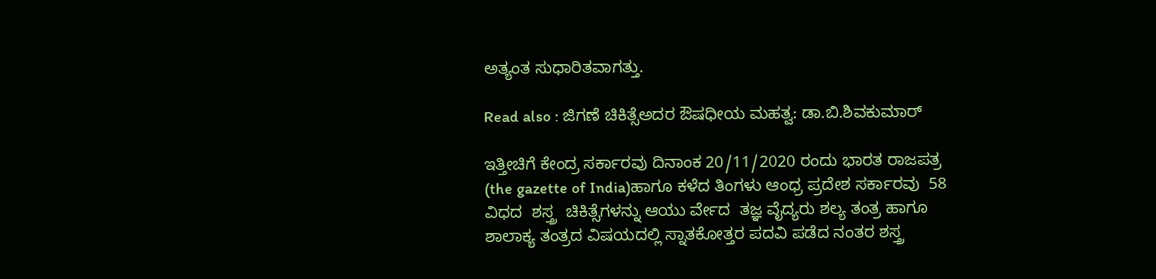ಅತ್ಯಂತ ಸುಧಾರಿತವಾಗತ್ತು.

Read also : ಜಿಗಣೆ ಚಿಕಿತ್ಸೆಅದರ ಔಷಧೀಯ ಮಹತ್ವ: ಡಾ.ಬಿ.ಶಿವಕುಮಾರ್

ಇತ್ತೀಚಿಗೆ ಕೇಂದ್ರ ಸರ್ಕಾರವು ದಿನಾಂಕ 20/11/2020 ರಂದು ಭಾರತ ರಾಜಪತ್ರ (the gazette of India)ಹಾಗೂ ಕಳೆದ ತಿಂಗಳು ಆಂಧ್ರ ಪ್ರದೇಶ ಸರ್ಕಾರವು  58 ವಿಧದ  ಶಸ್ತ್ರ  ಚಿಕಿತ್ಸೆಗಳನ್ನು ಆಯು ರ್ವೇದ  ತಜ್ಞ ವೈದ್ಯರು ಶಲ್ಯ ತಂತ್ರ ಹಾಗೂ ಶಾಲಾಕ್ಯ ತಂತ್ರದ ವಿಷಯದಲ್ಲಿ ಸ್ನಾತಕೋತ್ತರ ಪದವಿ ಪಡೆದ ನಂತರ ಶಸ್ತ್ರ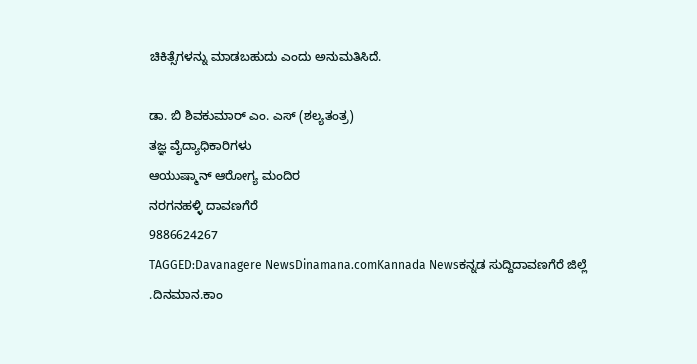ಚಿಕಿತ್ಸೆಗಳನ್ನು ಮಾಡಬಹುದು ಎಂದು ಅನುಮತಿಸಿದೆ.

ಡಾ. ಬಿ ಶಿವಕುಮಾರ್ ಎಂ. ಎಸ್ (ಶಲ್ಯತಂತ್ರ)
ತಜ್ಞ ವೈದ್ಯಾಧಿಕಾರಿಗಳು
ಆಯುಷ್ಮಾನ್ ಆರೋಗ್ಯ ಮಂದಿರ
ನರಗನಹಳ್ಳಿ ದಾವಣಗೆರೆ
9886624267
TAGGED:Davanagere NewsDinamana.comKannada Newsಕನ್ನಡ ಸುದ್ದಿದಾವಣಗೆರೆ ಜಿಲ್ಲೆ .ದಿನಮಾನ.ಕಾಂ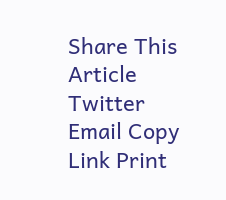Share This Article
Twitter Email Copy Link Print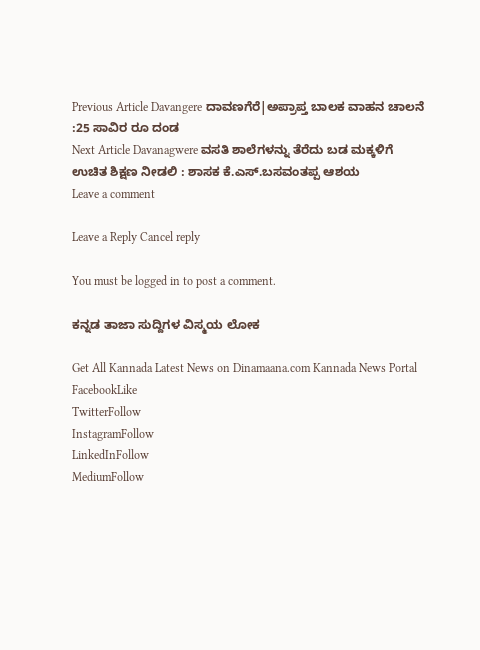Previous Article Davangere ದಾವಣಗೆರೆ|ಅಪ್ರಾಪ್ತ ಬಾಲಕ ವಾಹನ ಚಾಲನೆ :25 ಸಾವಿರ ರೂ ದಂಡ
Next Article Davanagwere ವಸತಿ ಶಾಲೆಗಳನ್ನು ತೆರೆದು ಬಡ ಮಕ್ಕಳಿಗೆ ಉಚಿತ ಶಿಕ್ಷಣ ನೀಡಲಿ : ಶಾಸಕ ಕೆ.ಎಸ್.ಬಸವಂತಪ್ಪ ಆಶಯ
Leave a comment

Leave a Reply Cancel reply

You must be logged in to post a comment.

ಕನ್ನಡ ತಾಜಾ ಸುದ್ದಿಗಳ ವಿಸ್ಮಯ ಲೋಕ

Get All Kannada Latest News on Dinamaana.com Kannada News Portal
FacebookLike
TwitterFollow
InstagramFollow
LinkedInFollow
MediumFollow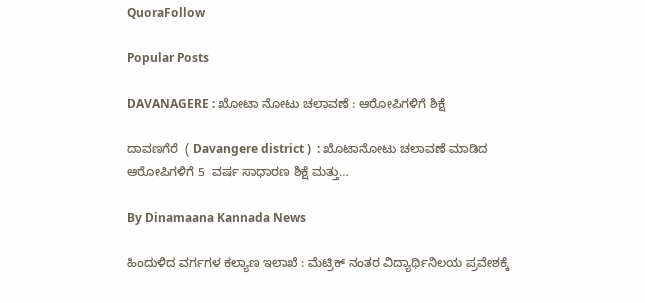QuoraFollow

Popular Posts

DAVANAGERE : ಖೋಟಾ ನೋಟು ಚಲಾವಣೆ : ಆರೋಪಿಗಳಿಗೆ ಶಿಕ್ಷೆ

ದಾವಣಗೆರೆ  ( Davangere district )  : ಖೊಟಾನೋಟು ಚಲಾವಣೆ ಮಾಡಿದ ಆರೋಪಿಗಳಿಗೆ 5  ವರ್ಷ ಸಾಧಾರಣ ಶಿಕ್ಷೆ ಮತ್ತು…

By Dinamaana Kannada News

ಹಿಂದುಳಿದ ವರ್ಗಗಳ ಕಲ್ಯಾಣ ಇಲಾಖೆ : ಮೆಟ್ರಿಕ್ ನಂತರ ವಿದ್ಯಾರ್ಥಿನಿಲಯ ಪ್ರವೇಶಕ್ಕೆ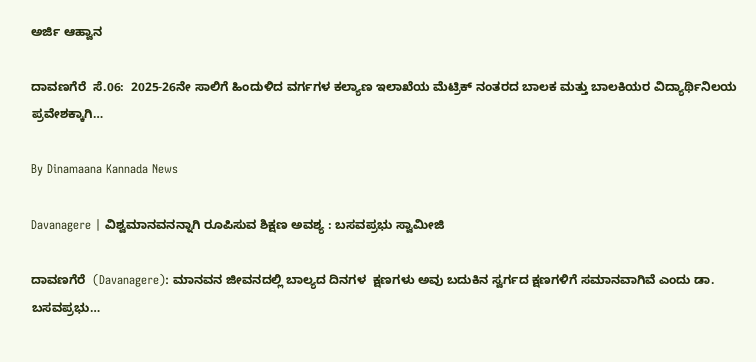ಅರ್ಜಿ ಆಹ್ವಾನ

ದಾವಣಗೆರೆ  ಸೆ.06:  2025-26ನೇ ಸಾಲಿಗೆ ಹಿಂದುಳಿದ ವರ್ಗಗಳ ಕಲ್ಯಾಣ ಇಲಾಖೆಯ ಮೆಟ್ರಿಕ್ ನಂತರದ ಬಾಲಕ ಮತ್ತು ಬಾಲಕಿಯರ ವಿದ್ಯಾರ್ಥಿನಿಲಯ ಪ್ರವೇಶಕ್ಕಾಗಿ…

By Dinamaana Kannada News

Davanagere | ವಿಶ್ವಮಾನವನನ್ನಾಗಿ ರೂಪಿಸುವ ಶಿಕ್ಷಣ ಅವಶ್ಯ : ಬಸವಪ್ರಭು ಸ್ವಾಮೀಜಿ

ದಾವಣಗೆರೆ  (Davanagere): ಮಾನವನ ಜೀವನದಲ್ಲಿ ಬಾಲ್ಯದ ದಿನಗಳ  ಕ್ಷಣಗಳು ಅವು ಬದುಕಿನ ಸ್ವರ್ಗದ ಕ್ಷಣಗಳಿಗೆ ಸಮಾನವಾಗಿವೆ ಎಂದು ಡಾ. ಬಸವಪ್ರಭು…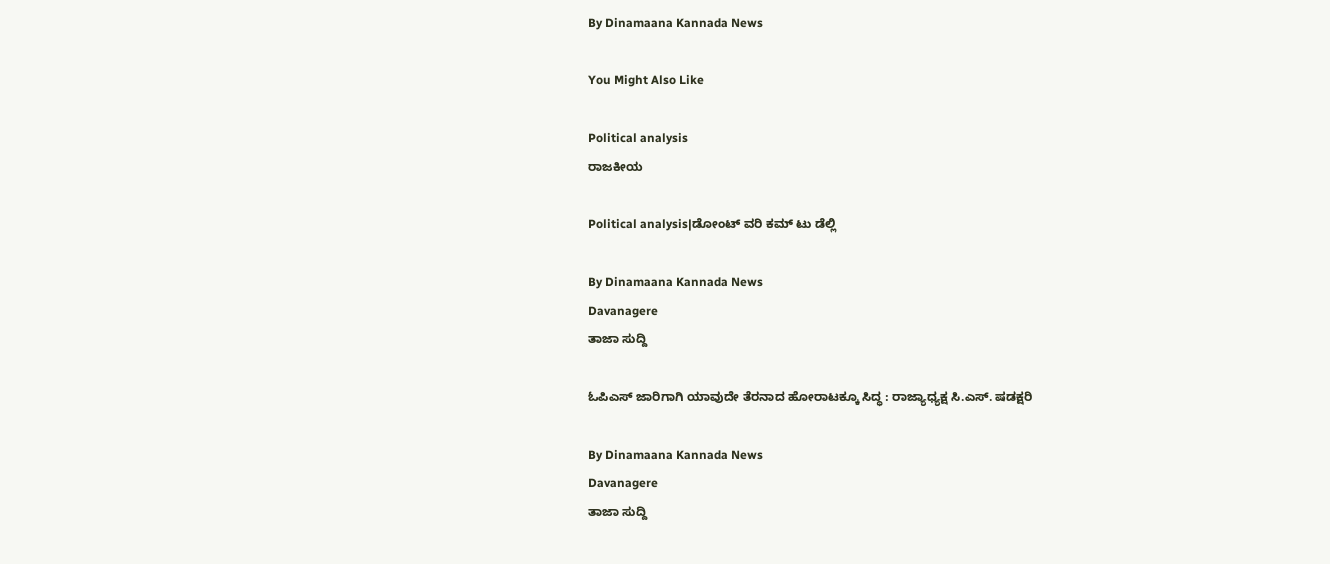By Dinamaana Kannada News

You Might Also Like

Political analysis
ರಾಜಕೀಯ

Political analysis|ಡೋಂಟ್ ವರಿ ಕಮ್ ಟು ಡೆಲ್ಲಿ

By Dinamaana Kannada News
Davanagere
ತಾಜಾ ಸುದ್ದಿ

ಓಪಿಎಸ್ ಜಾರಿಗಾಗಿ ಯಾವುದೇ ತೆರನಾದ ಹೋರಾಟಕ್ಕೂ ಸಿದ್ಧ : ರಾಜ್ಯಾಧ್ಯಕ್ಷ ಸಿ.ಎಸ್. ಷಡಕ್ಷರಿ

By Dinamaana Kannada News
Davanagere
ತಾಜಾ ಸುದ್ದಿ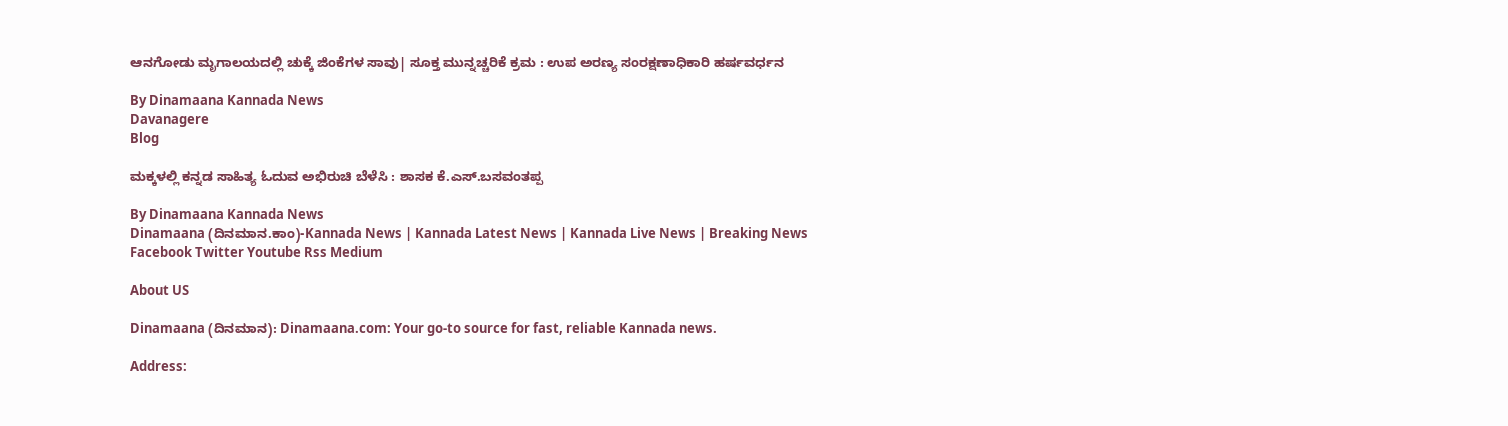ಆನಗೋಡು ಮೃಗಾಲಯದಲ್ಲಿ ಚುಕ್ಕೆ ಜಿಂಕೆಗಳ ಸಾವು| ಸೂಕ್ತ ಮುನ್ನಚ್ಚರಿಕೆ ಕ್ರಮ : ಉಪ ಅರಣ್ಯ ಸಂರಕ್ಷಣಾಧಿಕಾರಿ ಹರ್ಷವರ್ಧನ

By Dinamaana Kannada News
Davanagere
Blog

ಮಕ್ಕಳಲ್ಲಿ ಕನ್ನಡ ಸಾಹಿತ್ಯ ಓದುವ ಅಭಿರುಚಿ ಬೆಳೆಸಿ : ಶಾಸಕ ಕೆ.ಎಸ್.ಬಸವಂತಪ್ಪ

By Dinamaana Kannada News
Dinamaana (ದಿನಮಾನ.ಕಾಂ)-Kannada News | Kannada Latest News | Kannada Live News | Breaking News
Facebook Twitter Youtube Rss Medium

About US

Dinamaana (ದಿನಮಾನ): Dinamaana.com: Your go-to source for fast, reliable Kannada news.

Address: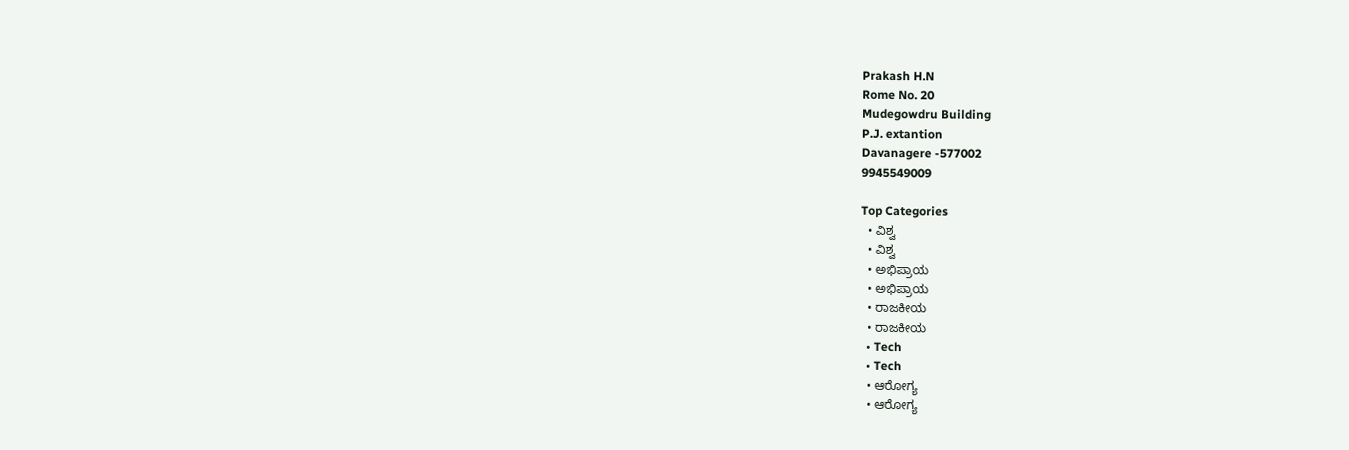Prakash H.N
Rome No. 20
Mudegowdru Building
P.J. extantion
Davanagere -577002
9945549009

Top Categories
  • ವಿಶ್ವ
  • ವಿಶ್ವ
  • ಅಭಿಪ್ರಾಯ
  • ಅಭಿಪ್ರಾಯ
  • ರಾಜಕೀಯ
  • ರಾಜಕೀಯ
  • Tech
  • Tech
  • ಆರೋಗ್ಯ
  • ಆರೋಗ್ಯ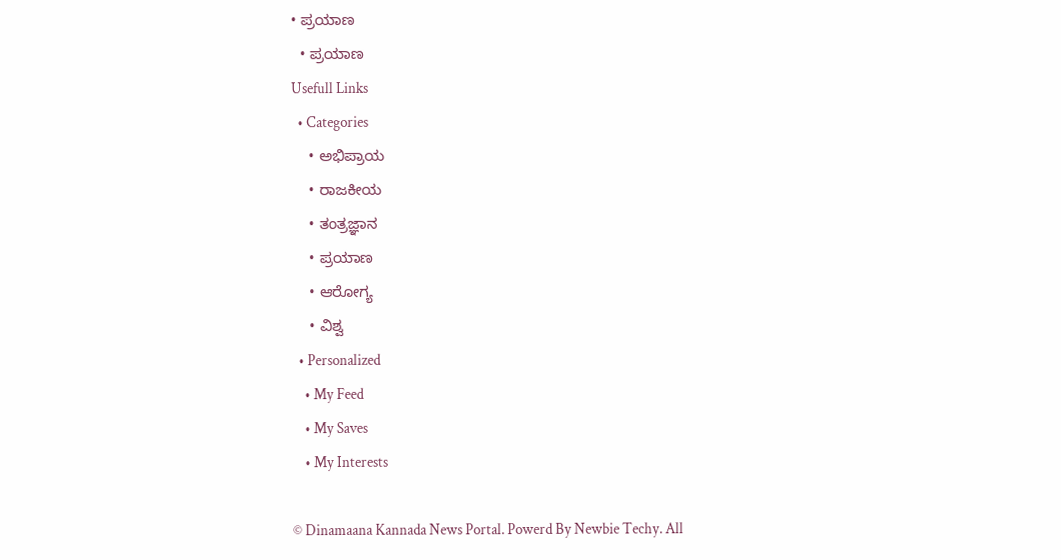• ಪ್ರಯಾಣ
  • ಪ್ರಯಾಣ
Usefull Links
  • Categories
    • ಅಭಿಪ್ರಾಯ
    • ರಾಜಕೀಯ
    • ತಂತ್ರಜ್ಞಾನ
    • ಪ್ರಯಾಣ
    • ಆರೋಗ್ಯ
    • ವಿಶ್ವ
  • Personalized
    • My Feed
    • My Saves
    • My Interests

© Dinamaana Kannada News Portal. Powerd By Newbie Techy. All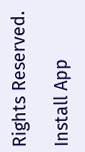Rights Reserved.

Install App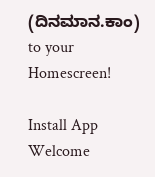(ದಿನಮಾನ.ಕಾಂ) to your Homescreen!

Install App
Welcome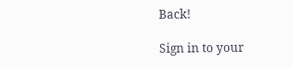Back!

Sign in to your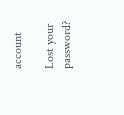account

Lost your password?